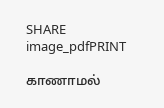SHARE
image_pdfPRINT

காணாமல்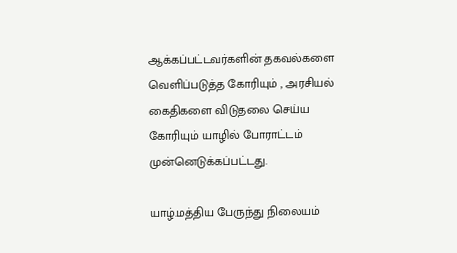ஆக்கப்பட்டவர்களின் தகவல்களை வெளிப்படுத்த கோரியும் , அரசியல் கைதிகளை விடுதலை செய்ய கோரியும் யாழில் போராட்டம் முன்னெடுக்கப்பட்டது.

யாழ்.மத்திய பேருந்து நிலையம்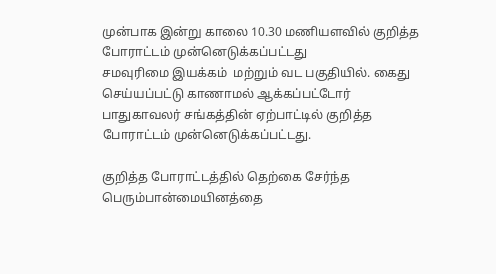முன்பாக இன்று காலை 10.30 மணியளவில் குறித்த போராட்டம் முன்னெடுக்கப்பட்டது
சமவுரிமை இயக்கம்  மற்றும் வட பகுதியில். கைது செய்யப்பட்டு காணாமல் ஆக்கப்பட்டோர் பாதுகாவலர் சங்கத்தின் ஏற்பாட்டில் குறித்த போராட்டம் முன்னெடுக்கப்பட்டது.

குறித்த போராட்டத்தில் தெற்கை சேர்ந்த பெரும்பான்மையினத்தை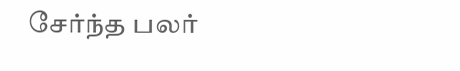சேர்ந்த பலர்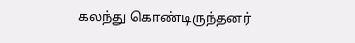கலந்து கொண்டிருந்தனர்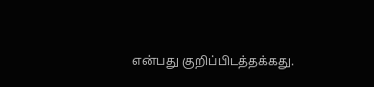என்பது குறிப்பிடத்தக்கது.